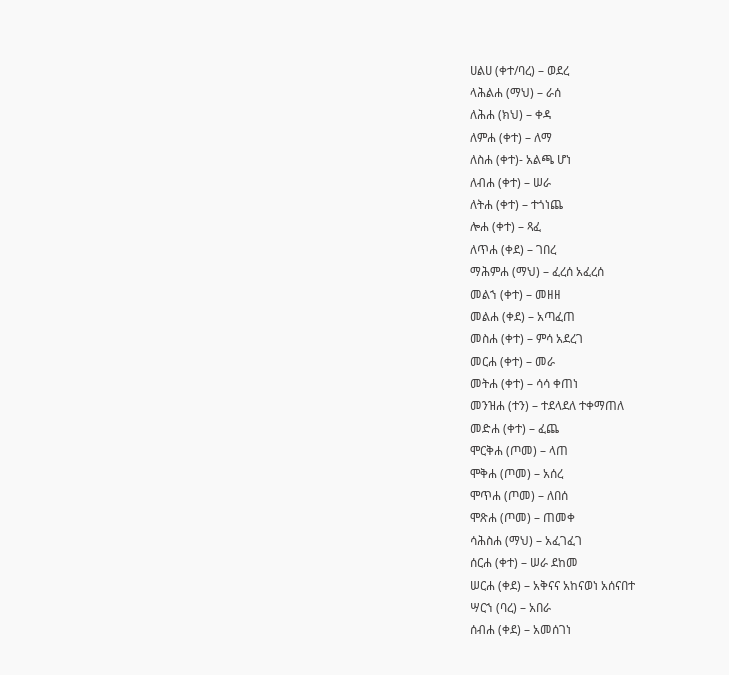ሀልሀ (ቀተ/ባረ) – ወደረ
ላሕልሐ (ማህ) – ራሰ
ለሕሐ (ክህ) – ቀዳ
ለምሐ (ቀተ) – ለማ
ለስሐ (ቀተ)- አልጫ ሆነ
ለብሐ (ቀተ) – ሠራ
ለትሐ (ቀተ) – ተጎነጨ
ሎሐ (ቀተ) – ጻፈ
ለጥሐ (ቀደ) – ገበረ
ማሕምሐ (ማህ) – ፈረሰ አፈረሰ
መልኀ (ቀተ) – መዘዘ
መልሐ (ቀደ) – አጣፈጠ
መስሐ (ቀተ) – ምሳ አደረገ
መርሐ (ቀተ) – መራ
መትሐ (ቀተ) – ሳሳ ቀጠነ
መንዝሐ (ተን) – ተደላደለ ተቀማጠለ
መድሐ (ቀተ) – ፈጨ
ሞርቅሐ (ጦመ) – ላጠ
ሞቅሐ (ጦመ) – አሰረ
ሞጥሐ (ጦመ) – ለበሰ
ሞጽሐ (ጦመ) – ጠመቀ
ሳሕስሐ (ማህ) – አፈገፈገ
ሰርሐ (ቀተ) – ሠራ ደከመ
ሠርሐ (ቀደ) – አቅናና አከናወነ አሰናበተ
ሣርኀ (ባረ) – አበራ
ሰብሐ (ቀደ) – አመሰገነ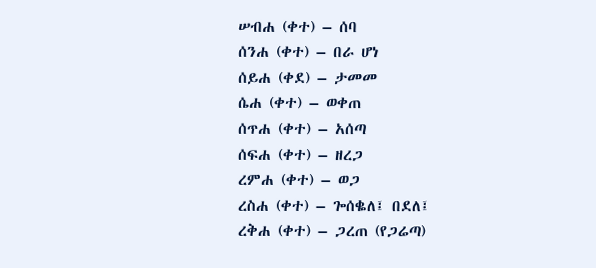ሠብሐ (ቀተ) – ሰባ
ሰንሐ (ቀተ) – በራ ሆነ
ሰይሐ (ቀደ) – ታመመ
ሴሐ (ቀተ) – ወቀጠ
ሰጥሐ (ቀተ) – አሰጣ
ሰፍሐ (ቀተ) – ዘረጋ
ረምሐ (ቀተ) – ወጋ
ረስሐ (ቀተ) – ጐሰቈለ፤ በደለ፤
ረቅሐ (ቀተ) – ጋረጠ (የጋሬጣ)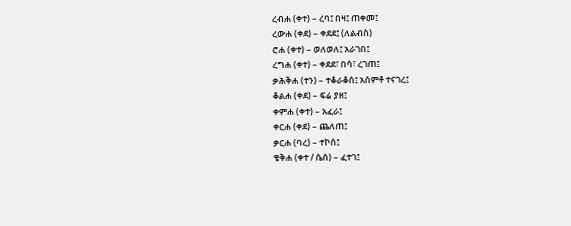ረብሐ (ቀተ) – ረባ፤ በዛ፤ ጠቀመ፤
ረውሐ (ቀደ) – ቀደደ፤ (ለልብስ)
ሮሐ (ቀተ) – ወለወለ፤ አራገበ፤
ረግሐ (ቀተ) – ቀደደ፣ በሳ፣ ረገጠ፤
ቃሕቅሐ (ተን) – ተቆራቆሰ፤ አሰምቶ ተናገረ፤
ቆልሐ (ቀደ) – ፍሬ ያዘ፤
ቀምሐ (ቀተ) – አፈራ፤
ቀርሐ (ቀደ) – ጨለጠ፤
ቃርሐ (ባረ) – ተኮሰ፤
ቄቅሐ (ቀተ / ሴሰ) – ፈተገ፤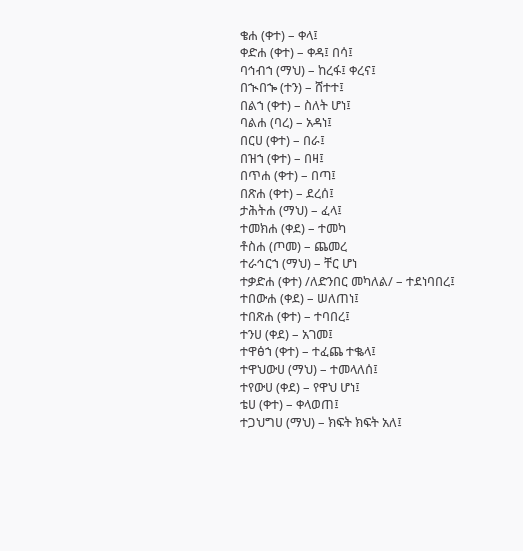ቄሐ (ቀተ) – ቀላ፤
ቀድሐ (ቀተ) – ቀዳ፤ በሳ፤
ባኅብኀ (ማህ) – ከረፋ፤ ቀረና፤
በኊበኈ (ተን) – ሸተተ፤
በልኀ (ቀተ) – ስለት ሆነ፤
ባልሐ (ባረ) – አዳነ፤
በርሀ (ቀተ) – በራ፤
በዝኀ (ቀተ) – በዛ፤
በጥሐ (ቀተ) – በጣ፤
በጽሐ (ቀተ) – ደረሰ፤
ታሕትሐ (ማህ) – ፈላ፤
ተመክሐ (ቀደ) – ተመካ
ቶስሐ (ጦመ) – ጨመረ
ተራኅርኀ (ማህ) – ቸር ሆነ
ተቃድሐ (ቀተ) /ለድንበር መካለል/ – ተደነባበረ፤
ተበውሐ (ቀደ) – ሠለጠነ፤
ተበጽሐ (ቀተ) – ተባበረ፤
ተንሀ (ቀደ) – አገመ፤
ተዋፅኀ (ቀተ) – ተፈጨ ተቈላ፤
ተዋህውሀ (ማህ) – ተመላለሰ፤
ተየውሀ (ቀደ) – የዋህ ሆነ፤
ቴሀ (ቀተ) – ቀላወጠ፤
ተጋህግሀ (ማህ) – ክፍት ክፍት አለ፤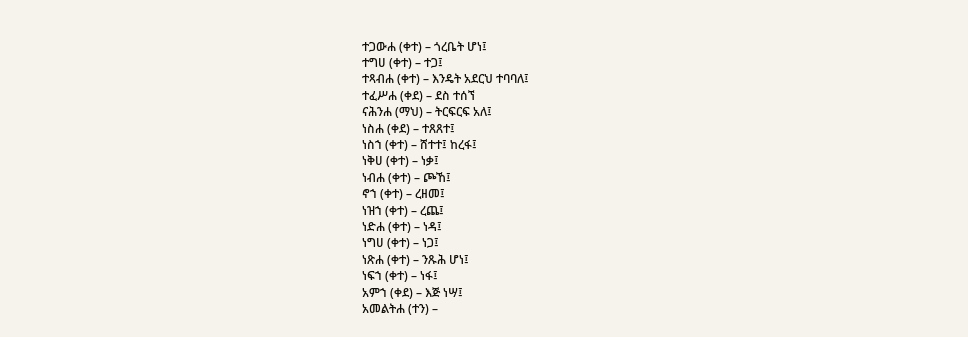ተጋውሐ (ቀተ) – ጎረቤት ሆነ፤
ተግሀ (ቀተ) – ተጋ፤
ተጻብሐ (ቀተ) – እንዴት አደርህ ተባባለ፤
ተፈሥሐ (ቀደ) – ደስ ተሰኘ
ናሕንሐ (ማህ) – ትርፍርፍ አለ፤
ነስሐ (ቀደ) – ተጸጸተ፤
ነስኀ (ቀተ) – ሸተተ፤ ከረፋ፤
ነቅሀ (ቀተ) – ነቃ፤
ነብሐ (ቀተ) – ጮኸ፤
ኖኀ (ቀተ) – ረዘመ፤
ነዝኀ (ቀተ) – ረጨ፤
ነድሐ (ቀተ) – ነዳ፤
ነግሀ (ቀተ) – ነጋ፤
ነጽሐ (ቀተ) – ንጹሕ ሆነ፤
ነፍኀ (ቀተ) – ነፋ፤
አምኀ (ቀደ) – እጅ ነሣ፤
አመልትሐ (ተን) –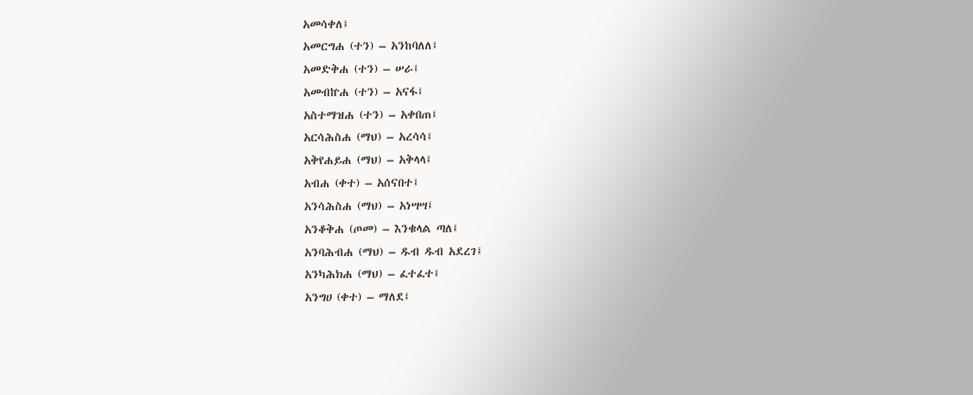አመሳቀለ፤
አመርግሐ (ተን) – አንከባለለ፤
አመድቅሐ (ተን) – ሠራ፤
አመብኵሐ (ተን) – አናፋ፤
አስተማዝሐ (ተን) – አቀበጠ፤
አርሳሕስሐ (ማህ) – አረሳሳ፤
አቅየሐይሐ (ማህ) – አቅላላ፤
አብሐ (ቀተ) – አሰናበተ፤
አንሳሕስሐ (ማህ) – አነሣሣ፤
አንቆቅሐ (ጦመ) – እንቁላል ጣለ፤
አንባሕብሐ (ማህ) – ዱብ ዱብ አደረገ፤
አንካሕክሐ (ማህ) – ፈተፈተ፤
አንግሀ (ቀተ) – ማለደ፤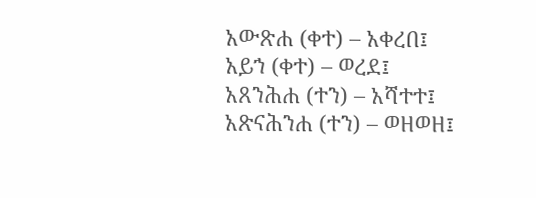አውጽሐ (ቀተ) – አቀረበ፤
አይኀ (ቀተ) – ወረደ፤
አጸንሕሐ (ተን) – አሻተተ፤
አጽናሕንሐ (ተን) – ወዘወዘ፤